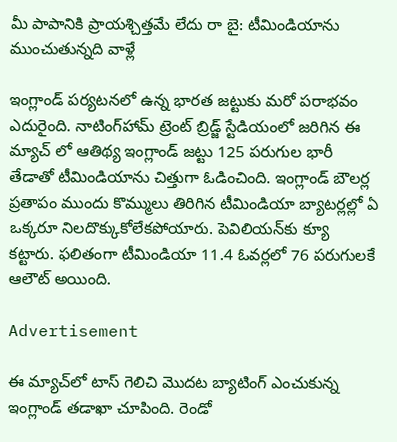మీ పాపానికి ప్రాయశ్చిత్తమే లేదు రా బై: టీమిండియాను ముంచుతున్నది వాళ్లే

ఇంగ్లాండ్ పర్యటనలో ఉన్న భారత జట్టుకు మరో పరాభవం ఎదురైంది. నాటింగ్‌హామ్‌ ట్రెంట్ బ్రిడ్జ్ స్టేడియంలో జరిగిన ఈ మ్యాచ్ లో ఆతిథ్య ఇంగ్లాండ్ జట్టు 125 పరుగుల భారీ తేడాతో టీమిండియాను చిత్తుగా ఓడించింది. ఇంగ్లాండ్ బౌలర్ల ప్రతాపం ముందు కొమ్ములు తిరిగిన టీమిండియా బ్యాటర్లల్లో ఏ ఒక్కరూ నిలదొక్కుకోలేకపోయారు. పెవిలియన్‌కు క్యూ కట్టారు. ఫలితంగా టీమిండియా 11.4 ఓవర్లలో 76 పరుగులకే ఆలౌట్ అయింది.

Advertisement

ఈ మ్యాచ్‌లో టాస్ గెలిచి మొదట బ్యాటింగ్ ఎంచుకున్న ఇంగ్లాండ్ తడాఖా చూపింది. రెండో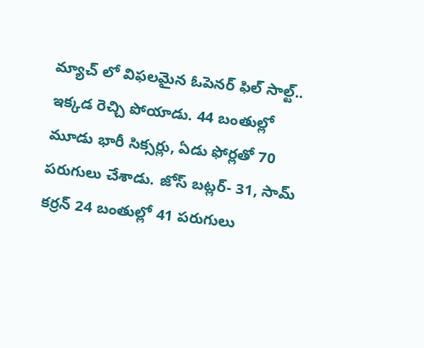మ్యాచ్ లో విఫలమైన ఓపెనర్ ఫిల్ సాల్ట్.. ఇక్కడ రెచ్చి పోయాడు. 44 బంతుల్లో మూడు భారీ సిక్సర్లు, ఏడు ఫోర్లతో 70 పరుగులు చేశాడు. జోస్ బట్లర్- 31, సామ్ కర్రన్ 24 బంతుల్లో 41 పరుగులు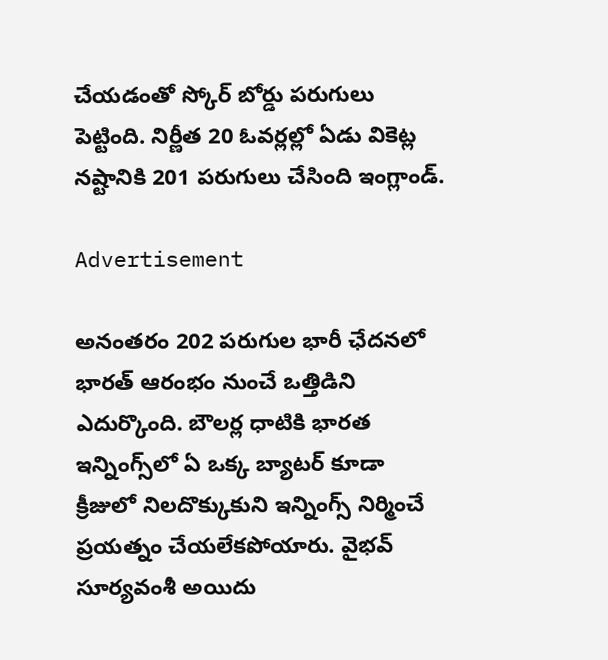చేయడంతో స్కోర్ బోర్డు పరుగులు పెట్టింది. నిర్ణీత 20 ఓవర్లల్లో ఏడు వికెట్ల నష్టానికి 201 పరుగులు చేసింది ఇంగ్లాండ్.

Advertisement

అనంతరం 202 పరుగుల భారీ ఛేదనలో భారత్ ఆరంభం నుంచే ఒత్తిడిని ఎదుర్కొంది. బౌలర్ల ధాటికి భారత ఇన్నింగ్స్‌లో ఏ ఒక్క బ్యాటర్ కూడా క్రీజులో నిలదొక్కుకుని ఇన్నింగ్స్ నిర్మించే ప్రయత్నం చేయలేకపోయారు. వైభవ్ సూర్యవంశీ అయిదు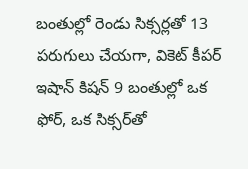బంతుల్లో రెండు సిక్సర్లతో 13 పరుగులు చేయగా, వికెట్ కీపర్ ఇషాన్ కిషన్ 9 బంతుల్లో ఒక ఫోర్, ఒక సిక్సర్‌తో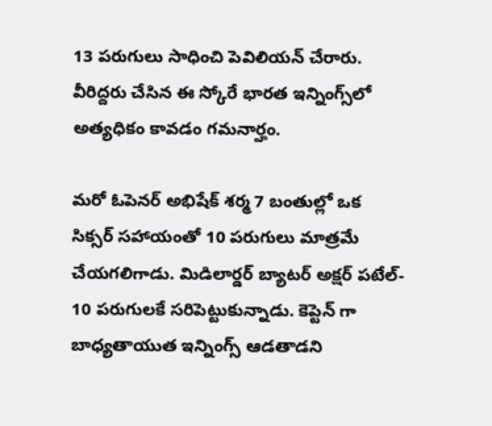13 పరుగులు సాధించి పెవిలియన్ చేరారు. వీరిద్దరు చేసిన ఈ స్కోరే భారత ఇన్నింగ్స్‌లో అత్యధికం కావడం గమనార్హం.

మరో ఓపెనర్ అభిషేక్ శర్మ 7 బంతుల్లో ఒక సిక్సర్‌ సహాయంతో 10 పరుగులు మాత్రమే చేయగలిగాడు. మిడిలార్డర్ బ్యాటర్ అక్షర్ పటేల్- 10 పరుగులకే సరిపెట్టుకున్నాడు. కెప్టెన్ గా బాధ్యతాయుత ఇన్నింగ్స్ ఆడతాడని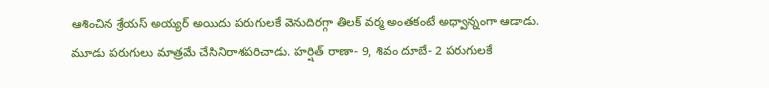ఆశించిన శ్రేయస్ అయ్యర్ అయిదు పరుగులకే వెనుదిరగ్గా తిలక్ వర్మ అంతకంటే అధ్వాన్నంగా ఆడాడు. మూడు పరుగులు మాత్రమే చేసినిరాశపరిచాడు. హర్షిత్ రాణా- 9, శివం దూబే- 2 పరుగులకే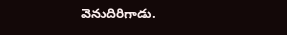వెనుదిరిగాడు.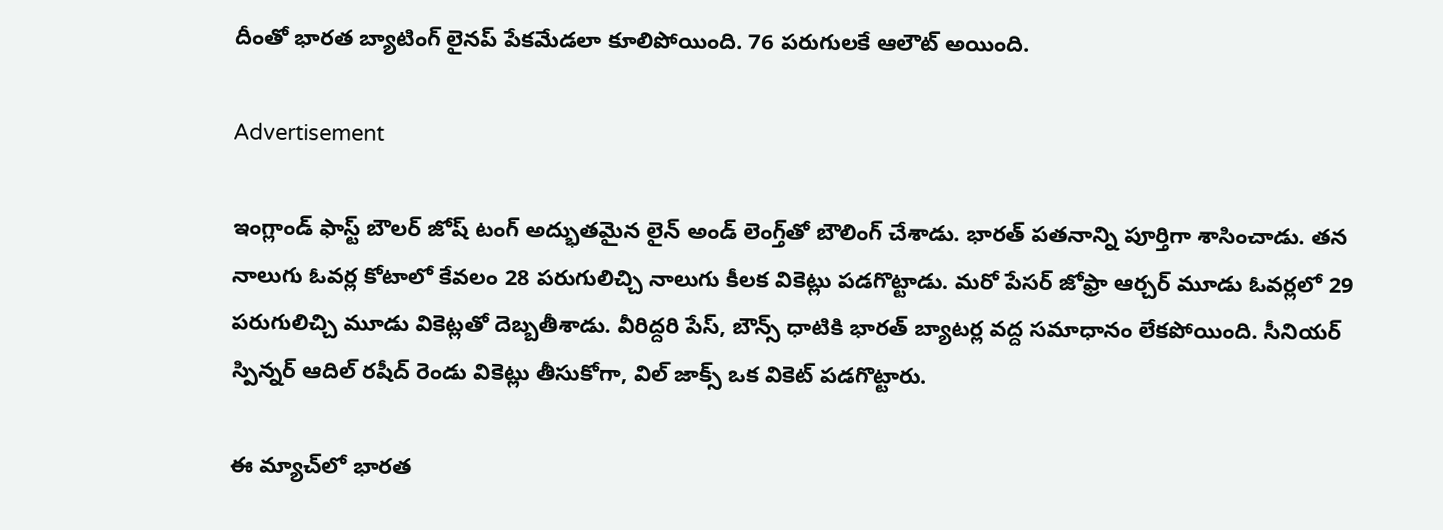దీంతో భారత బ్యాటింగ్ లైనప్ పేకమేడలా కూలిపోయింది. 76 పరుగులకే ఆలౌట్ అయింది.

Advertisement

ఇంగ్లాండ్ ఫాస్ట్ బౌలర్ జోష్ టంగ్ అద్భుతమైన లైన్ అండ్ లెంగ్త్‌తో బౌలింగ్ చేశాడు. భారత్ పతనాన్ని పూర్తిగా శాసించాడు. తన నాలుగు ఓవర్ల కోటాలో కేవలం 28 పరుగులిచ్చి నాలుగు కీలక వికెట్లు పడగొట్టాడు. మరో పేసర్ జోఫ్రా ఆర్చర్ మూడు ఓవర్లలో 29 పరుగులిచ్చి మూడు వికెట్లతో దెబ్బతీశాడు. వీరిద్దరి పేస్, బౌన్స్ ధాటికి భారత్ బ్యాటర్ల వద్ద సమాధానం లేకపోయింది. సీనియర్ స్పిన్నర్ ఆదిల్ రషీద్ రెండు వికెట్లు తీసుకోగా, విల్ జాక్స్ ఒక వికెట్ పడగొట్టారు.

ఈ మ్యాచ్‌లో భారత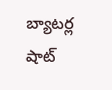బ్యాటర్ల షాట్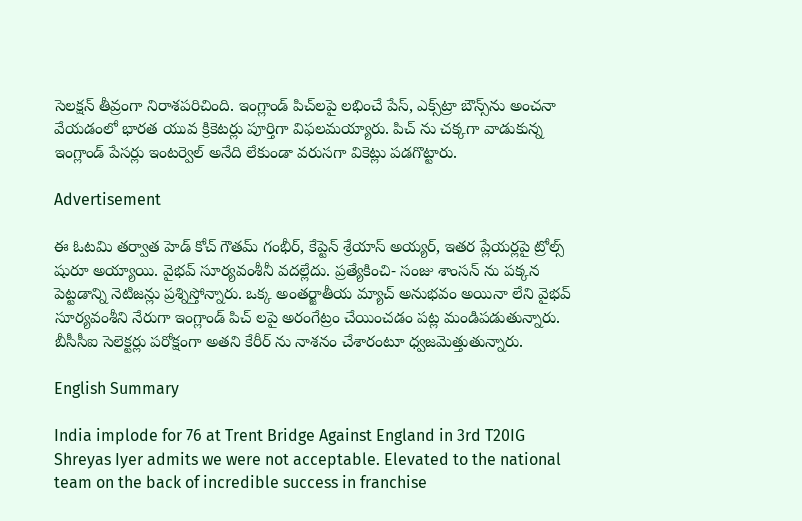సెలక్షన్ తీవ్రంగా నిరాశపరిచింది. ఇంగ్లాండ్ పిచ్‌లపై లభించే పేస్, ఎక్స్‌ట్రా బౌన్స్‌ను అంచనా వేయడంలో భారత యువ క్రికెటర్లు పూర్తిగా విఫలమయ్యారు. పిచ్ ను చక్కగా వాడుకున్న ఇంగ్లాండ్ పేసర్లు ఇంటర్వెల్ అనేది లేకుండా వరుసగా వికెట్లు పడగొట్టారు.

Advertisement

ఈ ఓటమి తర్వాత హెడ్ కోచ్ గౌతమ్ గంభీర్, కేప్టెన్ శ్రేయాస్ అయ్యర్, ఇతర ప్లేయర్లపై ట్రోల్స్ షురూ అయ్యాయి. వైభవ్ సూర్యవంశీనీ వదల్లేదు. ప్రత్యేకించి- సంజు శాంసన్ ను పక్కన పెట్టడాన్ని నెటిజన్లు ప్రశ్నిస్తోన్నారు. ఒక్క అంతర్జాతీయ మ్యాచ్ అనుభవం అయినా లేని వైభవ్ సూర్యవంశీని నేరుగా ఇంగ్లాండ్ పిచ్ లపై అరంగేట్రం చేయించడం పట్ల మండిపడుతున్నారు. బీసీసీఐ సెలెక్టర్లు పరోక్షంగా అతని కేరీర్ ను నాశనం చేశారంటూ ధ్వజమెత్తుతున్నారు.

English Summary

India implode for 76 at Trent Bridge Against England in 3rd T20IG Shreyas Iyer admits we were not acceptable. Elevated to the national team on the back of incredible success in franchise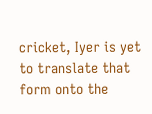cricket, Iyer is yet to translate that form onto the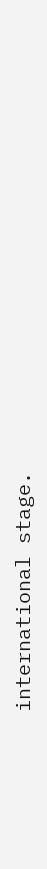international stage.